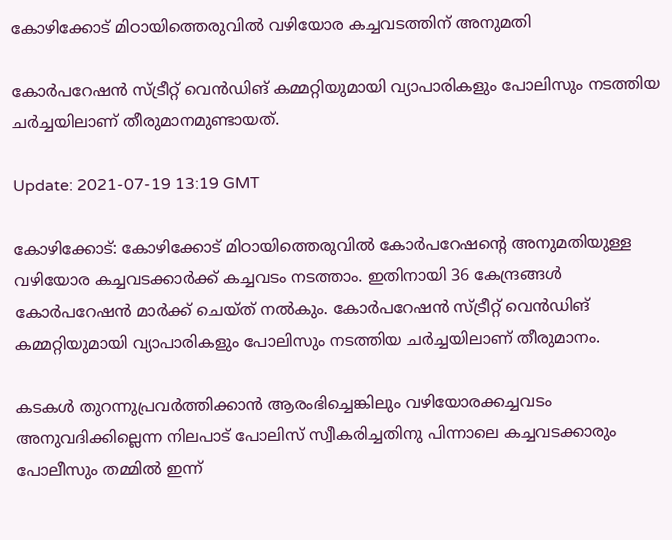കോഴിക്കോട് മിഠായിത്തെരുവില്‍ വഴിയോര കച്ചവടത്തിന് അനുമതി

കോര്‍പറേഷന്‍ സ്ട്രീറ്റ് വെന്‍ഡിങ് കമ്മറ്റിയുമായി വ്യാപാരികളും പോലിസും നടത്തിയ ചര്‍ച്ചയിലാണ് തീരുമാനമുണ്ടായത്.

Update: 2021-07-19 13:19 GMT

കോഴിക്കോട്: കോഴിക്കോട് മിഠായിത്തെരുവില്‍ കോര്‍പറേഷന്റെ അനുമതിയുള്ള വഴിയോര കച്ചവടക്കാര്‍ക്ക് കച്ചവടം നടത്താം. ഇതിനായി 36 കേന്ദ്രങ്ങള്‍ കോര്‍പറേഷന്‍ മാര്‍ക്ക് ചെയ്ത് നല്‍കും. കോര്‍പറേഷന്‍ സ്ട്രീറ്റ് വെന്‍ഡിങ് കമ്മറ്റിയുമായി വ്യാപാരികളും പോലിസും നടത്തിയ ചര്‍ച്ചയിലാണ് തീരുമാനം.

കടകള്‍ തുറന്നുപ്രവര്‍ത്തിക്കാന്‍ ആരംഭിച്ചെങ്കിലും വഴിയോരക്കച്ചവടം അനുവദിക്കില്ലെന്ന നിലപാട് പോലിസ് സ്വീകരിച്ചതിനു പിന്നാലെ കച്ചവടക്കാരും പോലീസും തമ്മില്‍ ഇന്ന്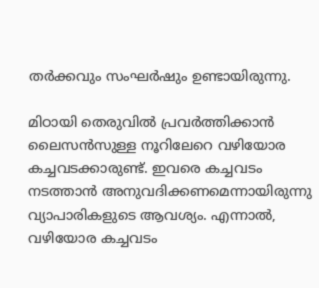തര്‍ക്കവും സംഘര്‍ഷും ഉണ്ടായിരുന്നു.

മിഠായി തെരുവില്‍ പ്രവര്‍ത്തിക്കാന്‍ ലൈസന്‍സുള്ള നൂറിലേറെ വഴിയോര കച്ചവടക്കാരുണ്ട്. ഇവരെ കച്ചവടം നടത്താന്‍ അനുവദിക്കണമെന്നായിരുന്നു വ്യാപാരികളുടെ ആവശ്യം. എന്നാല്‍, വഴിയോര കച്ചവടം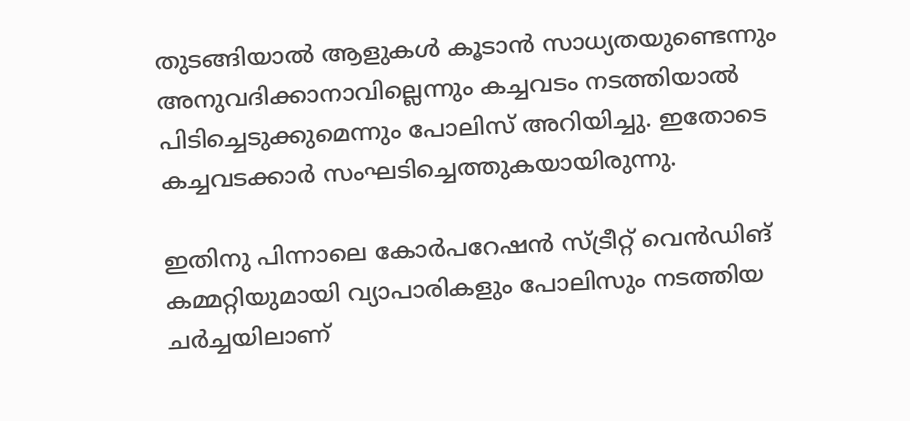തുടങ്ങിയാല്‍ ആളുകള്‍ കൂടാന്‍ സാധ്യതയുണ്ടെന്നും അനുവദിക്കാനാവില്ലെന്നും കച്ചവടം നടത്തിയാല്‍ പിടിച്ചെടുക്കുമെന്നും പോലിസ് അറിയിച്ചു. ഇതോടെ കച്ചവടക്കാര്‍ സംഘടിച്ചെത്തുകയായിരുന്നു.

ഇതിനു പിന്നാലെ കോര്‍പറേഷന്‍ സ്ട്രീറ്റ് വെന്‍ഡിങ് കമ്മറ്റിയുമായി വ്യാപാരികളും പോലിസും നടത്തിയ ചര്‍ച്ചയിലാണ്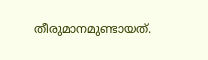തീരുമാനമുണ്ടായത്.